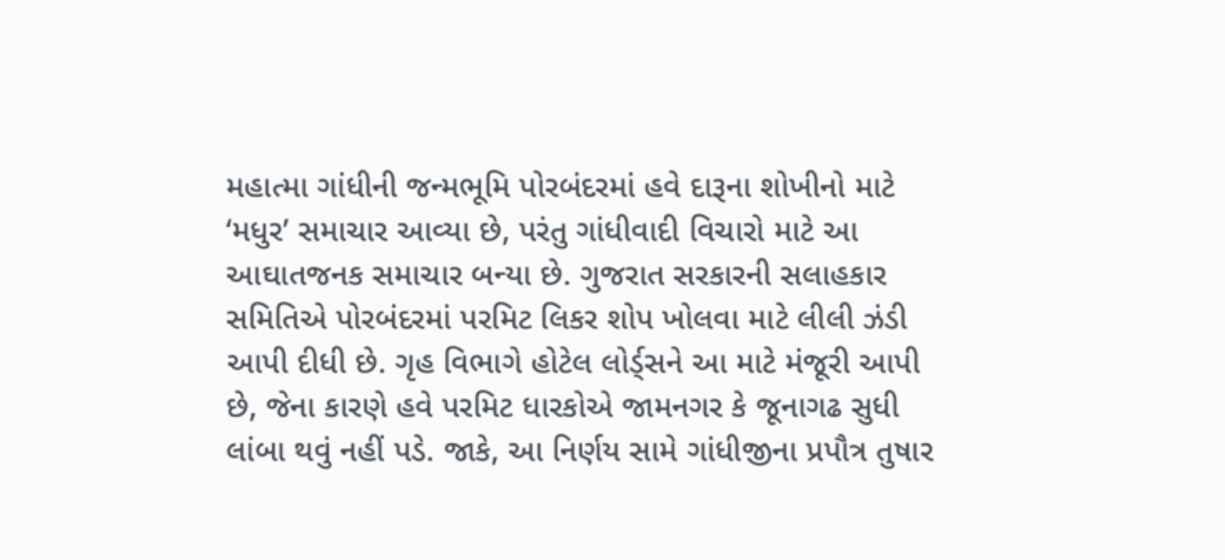મહાત્મા ગાંધીની જન્મભૂમિ પોરબંદરમાં હવે દારૂના શોખીનો માટે ‘મધુર’ સમાચાર આવ્યા છે, પરંતુ ગાંધીવાદી વિચારો માટે આ આઘાતજનક સમાચાર બન્યા છે. ગુજરાત સરકારની સલાહકાર સમિતિએ પોરબંદરમાં પરમિટ લિકર શોપ ખોલવા માટે લીલી ઝંડી આપી દીધી છે. ગૃહ વિભાગે હોટેલ લોર્ડ્‌સને આ માટે મંજૂરી આપી છે, જેના કારણે હવે પરમિટ ધારકોએ જામનગર કે જૂનાગઢ સુધી લાંબા થવું નહીં પડે. જાકે, આ નિર્ણય સામે ગાંધીજીના પ્રપૌત્ર તુષાર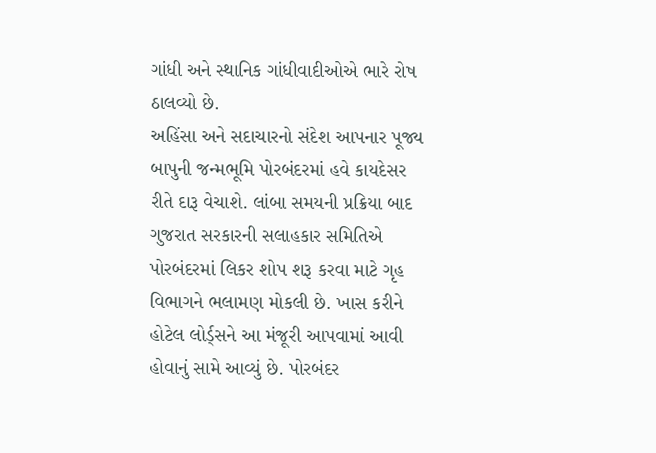ગાંધી અને સ્થાનિક ગાંધીવાદીઓએ ભારે રોષ ઠાલવ્યો છે.
અહિંસા અને સદાચારનો સંદેશ આપનાર પૂજ્ય બાપુની જન્મભૂમિ પોરબંદરમાં હવે કાયદેસર રીતે દારૂ વેચાશે. લાંબા સમયની પ્રક્રિયા બાદ ગુજરાત સરકારની સલાહકાર સમિતિએ પોરબંદરમાં લિકર શોપ શરૂ કરવા માટે ગૃહ વિભાગને ભલામણ મોકલી છે. ખાસ કરીને હોટેલ લોર્ડ્‌સને આ મંજૂરી આપવામાં આવી હોવાનું સામે આવ્યું છે. પોરબંદર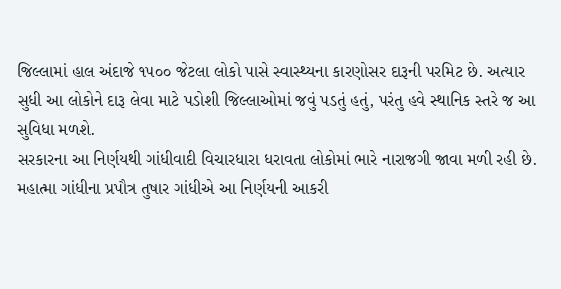જિલ્લામાં હાલ અંદાજે ૧૫૦૦ જેટલા લોકો પાસે સ્વાસ્થ્યના કારણોસર દારૂની પરમિટ છે. અત્યાર સુધી આ લોકોને દારૂ લેવા માટે પડોશી જિલ્લાઓમાં જવું પડતું હતું, પરંતુ હવે સ્થાનિક સ્તરે જ આ સુવિધા મળશે.
સરકારના આ નિર્ણયથી ગાંધીવાદી વિચારધારા ધરાવતા લોકોમાં ભારે નારાજગી જાવા મળી રહી છે. મહાત્મા ગાંધીના પ્રપૌત્ર તુષાર ગાંધીએ આ નિર્ણયની આકરી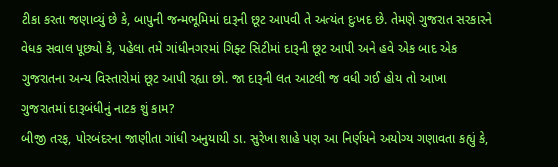ટીકા કરતા જણાવ્યું છે કે, બાપુની જન્મભૂમિમાં દારૂની છૂટ આપવી તે અત્યંત દુઃખદ છે. તેમણે ગુજરાત સરકારને વેધક સવાલ પૂછ્યો કે, પહેલા તમે ગાંધીનગરમાં ગિફ્ટ સિટીમાં દારૂની છૂટ આપી અને હવે એક બાદ એક ગુજરાતના અન્ય વિસ્તારોમાં છૂટ આપી રહ્યા છો. જા દારૂની લત આટલી જ વધી ગઈ હોય તો આખા ગુજરાતમાં દારૂબંધીનું નાટક શું કામ?
બીજી તરફ, પોરબંદરના જાણીતા ગાંધી અનુયાયી ડા. સુરેખા શાહે પણ આ નિર્ણયને અયોગ્ય ગણાવતા કહ્યું કે,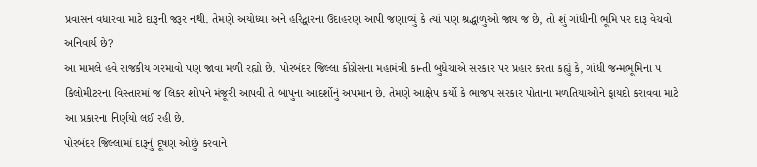પ્રવાસન વધારવા માટે દારૂની જરૂર નથી. તેમણે અયોધ્યા અને હરિદ્વારના ઉદાહરણ આપી જણાવ્યું કે ત્યાં પણ શ્રદ્ધાળુઓ જાય જ છે, તો શું ગાંધીની ભૂમિ પર દારૂ વેચવો અનિવાર્ય છે?
આ મામલે હવે રાજકીય ગરમાવો પણ જાવા મળી રહ્યો છે. પોરબંદર જિલ્લા કોંગ્રેસના મહામંત્રી કાન્તી બુધેચાએ સરકાર પર પ્રહાર કરતા કહ્યું કે, ગાંધી જન્મભૂમિના ૫ કિલોમીટરના વિસ્તારમાં જ લિકર શોપને મંજૂરી આપવી તે બાપુના આદર્શોનું અપમાન છે. તેમણે આક્ષેપ કર્યો કે ભાજપ સરકાર પોતાના મળતિયાઓને ફાયદો કરાવવા માટે આ પ્રકારના નિર્ણયો લઈ રહી છે.
પોરબંદર જિલ્લામાં દારૂનું દૂષણ ઓછું કરવાને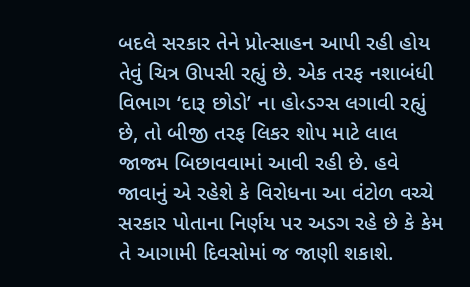બદલે સરકાર તેને પ્રોત્સાહન આપી રહી હોય તેવું ચિત્ર ઊપસી રહ્યું છે. એક તરફ નશાબંધી વિભાગ ‘દારૂ છોડો’ ના હો‹ડગ્સ લગાવી રહ્યું છે, તો બીજી તરફ લિકર શોપ માટે લાલ જાજમ બિછાવવામાં આવી રહી છે. હવે જાવાનું એ રહેશે કે વિરોધના આ વંટોળ વચ્ચે સરકાર પોતાના નિર્ણય પર અડગ રહે છે કે કેમ તે આગામી દિવસોમાં જ જાણી શકાશે.